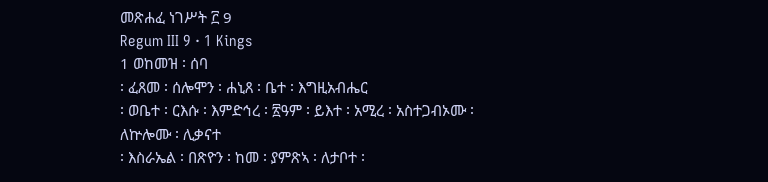መጽሐፈ ነገሥት ፫ 9
Regum III 9 · 1 Kings
1 ወከመዝ ፡ ሰባ
፡ ፈጸመ ፡ ሰሎሞን ፡ ሐኒጸ ፡ ቤተ ፡ እግዚአብሔር
፡ ወቤተ ፡ ርእሱ ፡ እምድኅረ ፡ ፳ዓም ፡ ይእተ ፡ አሚረ ፡ አስተጋብኦሙ ፡
ለኵሎሙ ፡ ሊቃናተ
፡ እስራኤል ፡ በጽዮን ፡ ከመ ፡ ያምጽኣ ፡ ለታቦተ ፡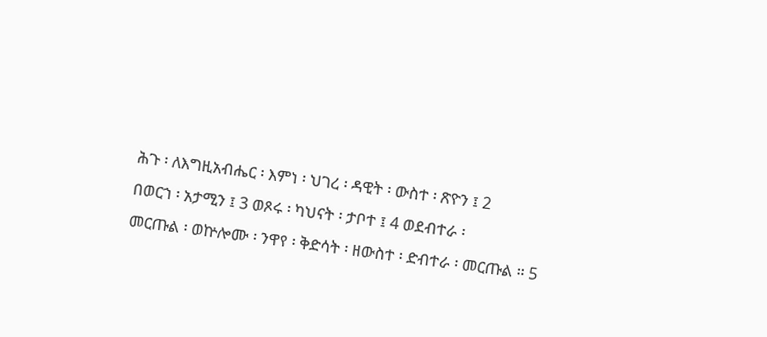ሕጉ ፡ ለእግዚአብሔር ፡ እምነ ፡ ህገረ ፡ ዳዊት ፡ ውስተ ፡ ጽዮን ፤ 2
በወርኀ ፡ አታሚን ፤ 3 ወጾሩ ፡ ካህናት ፡ ታቦተ ፤ 4 ወደብተራ ፡
መርጡል ፡ ወኵሎሙ ፡ ንዋየ ፡ ቅድሳት ፡ ዘውስተ ፡ ድብተራ ፡ መርጡል ። 5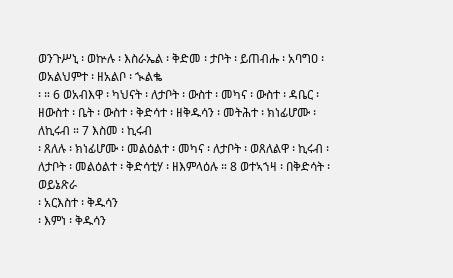ወንጉሥኒ ፡ ወኵሉ ፡ እስራኤል ፡ ቅድመ ፡ ታቦት ፡ ይጠብሑ ፡ አባግዐ ፡ ወአልህምተ ፡ ዘአልቦ ፡ ኊልቈ
፡ ። 6 ወአብእዋ ፡ ካህናት ፡ ለታቦት ፡ ውስተ ፡ መካና ፡ ውስተ ፡ ዳቤር ፡ ዘውስተ ፡ ቤት ፡ ውስተ ፡ ቅድሳተ ፡ ዘቅዱሳን ፡ መትሕተ ፡ ክነፊሆሙ ፡ ለኪሩብ ። 7 እስመ ፡ ኪሩብ
፡ ጸለሉ ፡ ክነፊሆሙ ፡ መልዕልተ ፡ መካና ፡ ለታቦት ፡ ወጸለልዋ ፡ ኪሩብ ፡ ለታቦት ፡ መልዕልተ ፡ ቅድሳቲሃ ፡ ዘእምላዕሉ ። 8 ወተኣኀዛ ፡ በቅድሳት ፡ ወይኔጽራ
፡ አርእስተ ፡ ቅዱሳን
፡ እምነ ፡ ቅዱሳን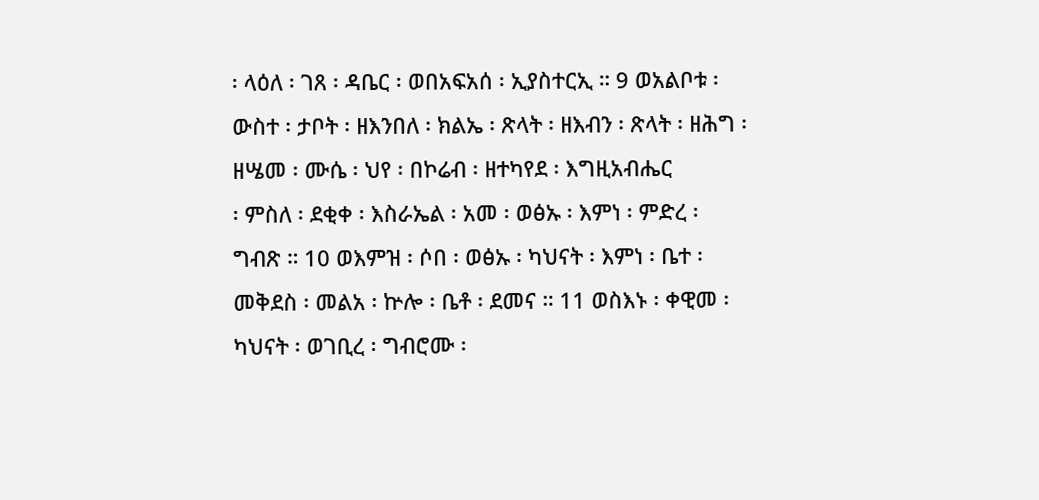፡ ላዕለ ፡ ገጸ ፡ ዳቤር ፡ ወበአፍአሰ ፡ ኢያስተርኢ ። 9 ወአልቦቱ ፡ ውስተ ፡ ታቦት ፡ ዘእንበለ ፡ ክልኤ ፡ ጽላት ፡ ዘእብን ፡ ጽላት ፡ ዘሕግ ፡ ዘሤመ ፡ ሙሴ ፡ ህየ ፡ በኮሬብ ፡ ዘተካየደ ፡ እግዚአብሔር
፡ ምስለ ፡ ደቂቀ ፡ እስራኤል ፡ አመ ፡ ወፅኡ ፡ እምነ ፡ ምድረ ፡ ግብጽ ። 10 ወእምዝ ፡ ሶበ ፡ ወፅኡ ፡ ካህናት ፡ እምነ ፡ ቤተ ፡ መቅደስ ፡ መልአ ፡ ኵሎ ፡ ቤቶ ፡ ደመና ። 11 ወስእኑ ፡ ቀዊመ ፡ ካህናት ፡ ወገቢረ ፡ ግብሮሙ ፡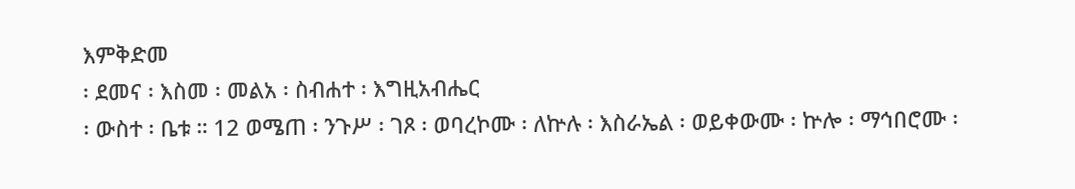እምቅድመ
፡ ደመና ፡ እስመ ፡ መልአ ፡ ስብሐተ ፡ እግዚአብሔር
፡ ውስተ ፡ ቤቱ ። 12 ወሜጠ ፡ ንጉሥ ፡ ገጾ ፡ ወባረኮሙ ፡ ለኵሉ ፡ እስራኤል ፡ ወይቀውሙ ፡ ኵሎ ፡ ማኅበሮሙ ፡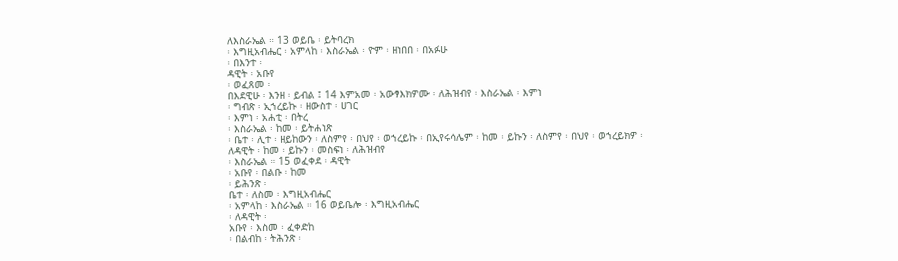ለእስራኤል ። 13 ወይቤ ፡ ይትባረክ
፡ እግዚአብሔር ፡ አምላከ ፡ እስራኤል ፡ ዮም ፡ ዘነበበ ፡ በአፉሁ
፡ በእንተ ፡
ዳዊት ፡ አቡየ
፡ ወፈጸመ ፡
በእደዊሁ ፡ እንዘ ፡ ይብል ፤ 14 እምአመ ፡ አውፃእክዎሙ ፡ ለሕዝብየ ፡ እስራኤል ፡ እምነ
፡ ግብጽ ፡ ኢኀረይኩ ፡ ዘውስተ ፡ ሀገር
፡ እምነ ፡ አሐቲ ፡ በትረ
፡ እስራኤል ፡ ከመ ፡ ይትሐነጽ
፡ ቤተ ፡ ሊተ ፡ ዘይከውን ፡ ለስምየ ፡ በህየ ፡ ወኀረይኩ ፡ በኢየሩሳሌም ፡ ከመ ፡ ይኩን ፡ ለስምየ ፡ በህየ ፡ ወኀረይክዎ ፡
ለዳዊት ፡ ከመ ፡ ይኩን ፡ መስፍነ ፡ ለሕዝብየ
፡ እስራኤል ። 15 ወፈቀደ ፡ ዳዊት
፡ አቡየ ፡ በልቡ ፡ ከመ
፡ ይሕንጽ ፡
ቤተ ፡ ለስመ ፡ እግዚአብሔር
፡ አምላከ ፡ እስራኤል ። 16 ወይቤሎ ፡ እግዚአብሔር
፡ ለዳዊት ፡
አቡየ ፡ እስመ ፡ ፈቀድከ
፡ በልብከ ፡ ትሕንጽ ፡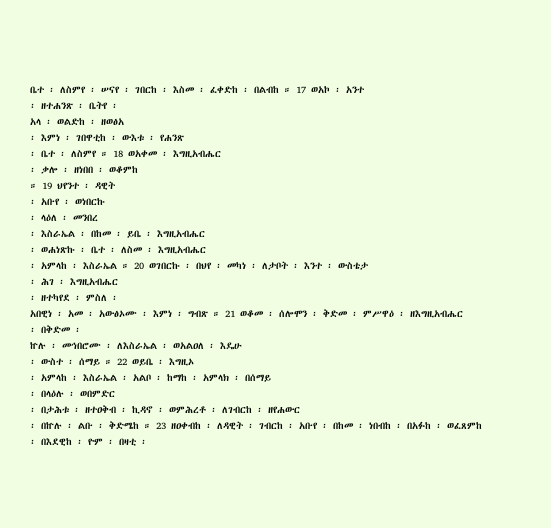ቤተ ፡ ለስምየ ፡ ሠናየ ፡ ገበርከ ፡ እስመ ፡ ፈቀድከ ፡ በልብከ ። 17 ወአኮ ፡ አንተ
፡ ዘተሐንጽ ፡ ቤትየ ፡
አላ ፡ ወልድከ ፡ ዘወፅአ
፡ እምነ ፡ ገበዋቲከ ፡ ውእቱ ፡ የሐንጽ
፡ ቤተ ፡ ለስምየ ። 18 ወአቀመ ፡ እግዚአብሔር
፡ ቃሎ ፡ ዘነበበ ፡ ወቆምከ
። 19 ህየንተ ፡ ዳዊት
፡ አቡየ ፡ ወነበርኩ
፡ ላዕለ ፡ መንበረ
፡ እስራኤል ፡ በከመ ፡ ይቤ ፡ እግዚአብሔር
፡ ወሐነጽኩ ፡ ቤተ ፡ ለስመ ፡ እግዚአብሔር
፡ አምላከ ፡ እስራኤል ። 20 ወገበርኩ ፡ በህየ ፡ መካነ ፡ ለታቦት ፡ እንተ ፡ ውስቴታ
፡ ሕገ ፡ እግዚአብሔር
፡ ዘተካየደ ፡ ምስለ ፡
አበዊነ ፡ አመ ፡ አውፅኦሙ ፡ እምነ ፡ ግብጽ ። 21 ወቆመ ፡ ሰሎሞን ፡ ቅድመ ፡ ምሥዋዕ ፡ ዘእግዚአብሔር
፡ በቅድመ ፡
ኵሉ ፡ መኅበሮሙ ፡ ለእስራኤል ፡ ወአልዐለ ፡ እዴሁ
፡ ውስተ ፡ ሰማይ ። 22 ወይቤ ፡ እግዚኦ
፡ አምላከ ፡ እስራኤል ፡ አልቦ ፡ ከማከ ፡ አምላክ ፡ በሰማይ
፡ በላዕሉ ፡ ወበምድር
፡ በታሕቱ ፡ ዘተዐቅብ ፡ ኪዳኖ ፡ ወምሕረቶ ፡ ለገብርከ ፡ ዘየሐውር
፡ በኵሉ ፡ ልቡ ፡ ቅድሜከ ። 23 ዘዐቀብከ ፡ ለዳዊት ፡ ገብርከ ፡ አቡየ ፡ በከመ ፡ ነበብከ ፡ በአፉከ ፡ ወፈጸምከ ፡ በእደዊከ ፡ ዮም ፡ በዛቲ ፡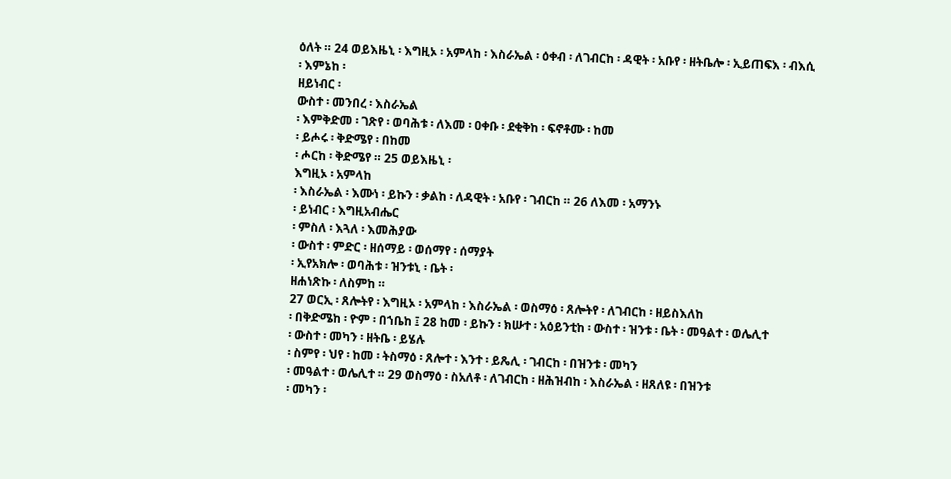ዕለት ። 24 ወይእዜኒ ፡ እግዚኦ ፡ አምላከ ፡ እስራኤል ፡ ዕቀብ ፡ ለገብርከ ፡ ዳዊት ፡ አቡየ ፡ ዘትቤሎ ፡ ኢይጠፍእ ፡ ብእሲ
፡ እምኔከ ፡
ዘይነብር ፡
ውስተ ፡ መንበረ ፡ እስራኤል
፡ እምቅድመ ፡ ገጽየ ፡ ወባሕቱ ፡ ለእመ ፡ ዐቀቡ ፡ ደቂቅከ ፡ ፍኖቶሙ ፡ ከመ
፡ ይሖሩ ፡ ቅድሜየ ፡ በከመ
፡ ሖርከ ፡ ቅድሜየ ። 25 ወይእዜኒ ፡
እግዚኦ ፡ አምላከ
፡ እስራኤል ፡ እሙነ ፡ ይኩን ፡ ቃልከ ፡ ለዳዊት ፡ አቡየ ፡ ገብርከ ። 26 ለእመ ፡ አማንኑ
፡ ይነብር ፡ እግዚአብሔር
፡ ምስለ ፡ እጓለ ፡ እመሕያው
፡ ውስተ ፡ ምድር ፡ ዘሰማይ ፡ ወሰማየ ፡ ሰማያት
፡ ኢየአክሎ ፡ ወባሕቱ ፡ ዝንቱኒ ፡ ቤት ፡
ዘሐነጽኩ ፡ ለስምከ ።
27 ወርኢ ፡ ጸሎትየ ፡ እግዚኦ ፡ አምላከ ፡ እስራኤል ፡ ወስማዕ ፡ ጸሎትየ ፡ ለገብርከ ፡ ዘይስእለከ
፡ በቅድሜከ ፡ ዮም ፡ በኀቤከ ፤ 28 ከመ ፡ ይኩን ፡ ክሡተ ፡ አዕይንቲከ ፡ ውስተ ፡ ዝንቱ ፡ ቤት ፡ መዓልተ ፡ ወሌሊተ
፡ ውስተ ፡ መካን ፡ ዘትቤ ፡ ይሄሉ
፡ ስምየ ፡ ህየ ፡ ከመ ፡ ትስማዕ ፡ ጸሎተ ፡ እንተ ፡ ይጼሊ ፡ ገብርከ ፡ በዝንቱ ፡ መካን
፡ መዓልተ ፡ ወሌሊተ ። 29 ወስማዕ ፡ ስአለቶ ፡ ለገብርከ ፡ ዘሕዝብከ ፡ እስራኤል ፡ ዘጸለዩ ፡ በዝንቱ
፡ መካን ፡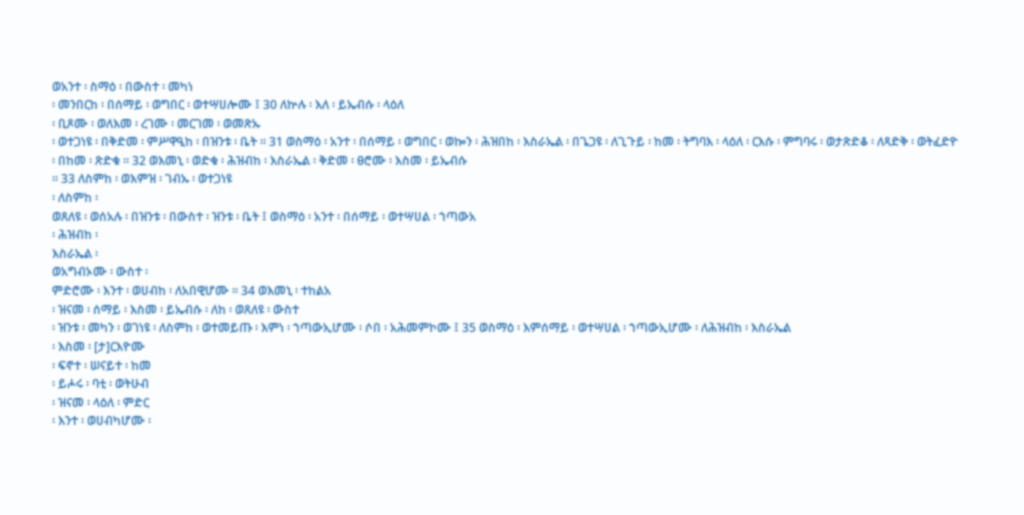ወአንተ ፡ ስማዕ ፡ በውስተ ፡ መካነ
፡ መንበርከ ፡ በሰማይ ፡ ወግበር ፡ ወተሣሀሎሙ ፤ 30 ለኵሉ ፡ እለ ፡ ይኤብሱ ፡ ላዕለ
፡ ቢጾሙ ፡ ወለእመ ፡ ረገሙ ፡ መርገመ ፡ ወመጽኡ
፡ ወተጋነዩ ፡ በቅድመ ፡ ምሥዋዒከ ፡ በዝንቱ ፡ ቤት ። 31 ወስማዕ ፡ አንተ ፡ በሰማይ ፡ ወግበር ፡ ወኰን ፡ ሕዝበከ ፡ እስራኤል ፡ በጌጋዩ ፡ ለጊጉይ ፡ ከመ ፡ ትግባእ ፡ ላዕለ ፡ ርእሱ ፡ ምግባሩ ፡ ወታጽድቆ ፡ ለጻድቅ ፡ ወትፈድዮ
፡ በከመ ፡ ጽድቁ ። 32 ወእመኒ ፡ ወድቁ ፡ ሕዝብከ ፡ እስራኤል ፡ ቅድመ ፡ ፀሮሙ ፡ እስመ ፡ ይኤብሱ
። 33 ለስምከ ፡ ወእምዝ ፡ ገብኡ ፡ ወተጋነዩ
፡ ለስምከ ፡
ወጸለዩ ፡ ወሰአሉ ፡ በዝንቱ ፡ በውስተ ፡ ዝንቱ ፡ ቤት ፤ ወስማዕ ፡ አንተ ፡ በሰማይ ፡ ወተሣሀል ፡ ኀጣውአ
፡ ሕዝብከ ፡
እስራኤል ፡
ወአግብኦሙ ፡ ውስተ ፡
ምድሮሙ ፡ እንተ ፡ ወሀብከ ፡ ለአበዊሆሙ ። 34 ወእመኒ ፡ ተከልአ
፡ ዝናመ ፡ ሰማይ ፡ እስመ ፡ ይኤብሱ ፡ ለከ ፡ ወጸለዩ ፡ ውስተ
፡ ዝንቱ ፡ መካን ፡ ወገነዩ ፡ ለስምከ ፡ ወተመይጡ ፡ እምነ ፡ ኀጣውኢሆሙ ፡ ሶበ ፡ አሕመምኮሙ ፤ 35 ወስማዕ ፡ እምሰማይ ፡ ወተሣሀል ፡ ኀጣውኢሆሙ ፡ ለሕዝብከ ፡ እስራኤል
፡ እስመ ፡ [ታ]ርእዮሙ
፡ ፍኖተ ፡ ሠናይተ ፡ ከመ
፡ ይሖሩ ፡ ባቲ ፡ ወትሁብ
፡ ዝናመ ፡ ላዕለ ፡ ምድር
፡ እንተ ፡ ወሀብካሆሙ ፡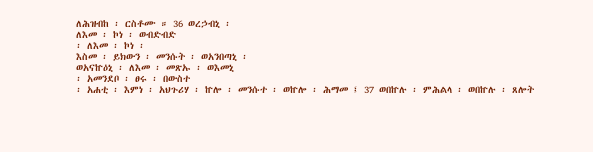ለሕዝብከ ፡ ርስቶሙ ። 36 ወረኃብኒ ፡
ለእመ ፡ ኮነ ፡ ወብድብድ
፡ ለእመ ፡ ኮነ ፡
እስመ ፡ ይክውን ፡ መንሱት ፡ ወአንበጣኒ ፡
ወአናኵዕኒ ፡ ለእመ ፡ መጽኡ ፡ ወእመኒ
፡ አመንደቦ ፡ ፀሩ ፡ በውስተ
፡ አሐቲ ፡ እምነ ፡ አህጉሪሃ ፡ ኵሎ ፡ መንሱተ ፡ ወኵሎ ፡ ሕማመ ፤ 37 ወበኵሉ ፡ ምሕልላ ፡ ወበኵሉ ፡ ጸሎት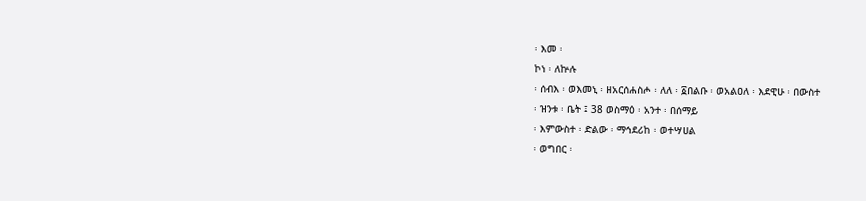፡ እመ ፡
ኮነ ፡ ለኵሉ
፡ ሰብእ ፡ ወእመኒ ፡ ዘአርሰሐስሖ ፡ ለለ ፡ ፩በልቡ ፡ ወአልዐለ ፡ እደዊሁ ፡ በውስተ
፡ ዝንቱ ፡ ቤት ፤ 38 ወስማዕ ፡ አንተ ፡ በሰማይ
፡ እምውስተ ፡ ድልው ፡ ማኅደሪከ ፡ ወተሣሀል
፡ ወግበር ፡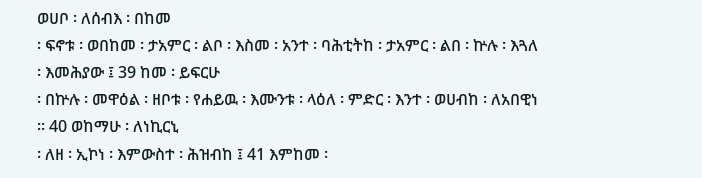ወሀቦ ፡ ለሰብእ ፡ በከመ
፡ ፍኖቱ ፡ ወበከመ ፡ ታአምር ፡ ልቦ ፡ እስመ ፡ አንተ ፡ ባሕቲትከ ፡ ታአምር ፡ ልበ ፡ ኵሉ ፡ እጓለ ፡ እመሕያው ፤ 39 ከመ ፡ ይፍርሁ
፡ በኵሉ ፡ መዋዕል ፡ ዘቦቱ ፡ የሐይዉ ፡ እሙንቱ ፡ ላዕለ ፡ ምድር ፡ እንተ ፡ ወሀብከ ፡ ለአበዊነ ። 40 ወከማሁ ፡ ለነኪርኒ
፡ ለዘ ፡ ኢኮነ ፡ እምውስተ ፡ ሕዝብከ ፤ 41 እምከመ ፡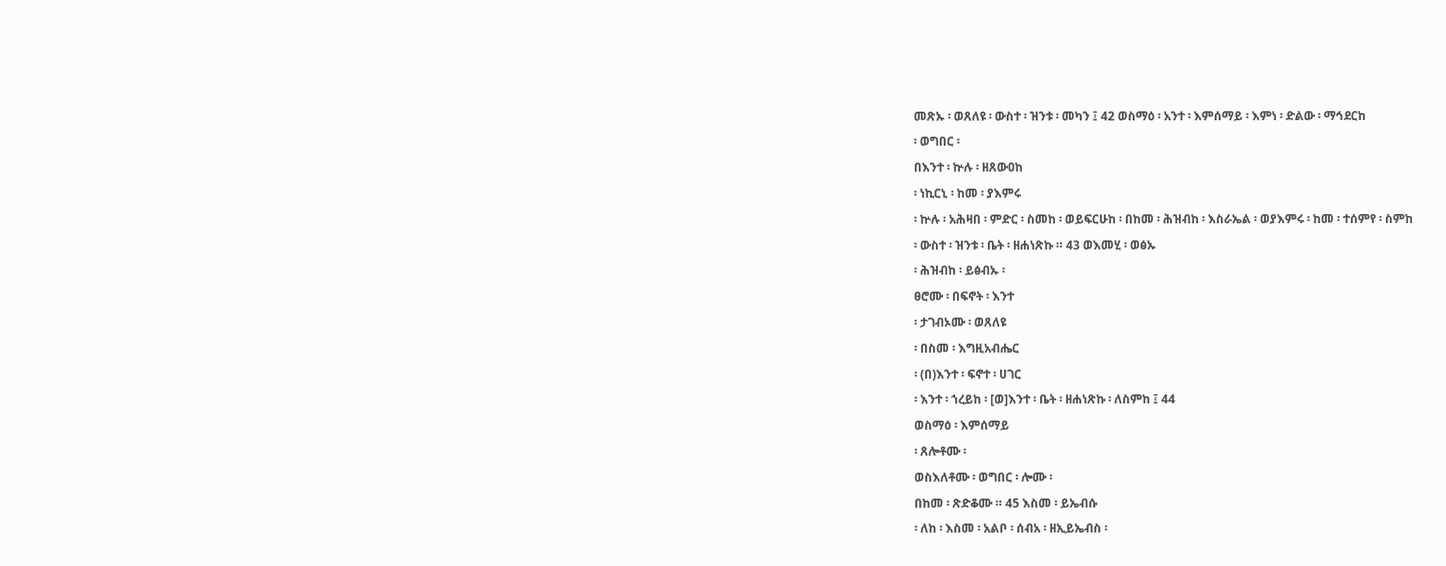መጽኡ ፡ ወጸለዩ ፡ ውስተ ፡ ዝንቱ ፡ መካን ፤ 42 ወስማዕ ፡ አንተ ፡ እምሰማይ ፡ እምነ ፡ ድልው ፡ ማኅደርከ
፡ ወግበር ፡
በእንተ ፡ ኵሉ ፡ ዘጸውዐከ
፡ ነኪርኒ ፡ ከመ ፡ ያእምሩ
፡ ኵሉ ፡ አሕዛበ ፡ ምድር ፡ ስመከ ፡ ወይፍርሁከ ፡ በከመ ፡ ሕዝብከ ፡ እስራኤል ፡ ወያእምሩ ፡ ከመ ፡ ተሰምየ ፡ ስምከ
፡ ውስተ ፡ ዝንቱ ፡ ቤት ፡ ዘሐነጽኩ ። 43 ወእመሂ ፡ ወፅኡ
፡ ሕዝብከ ፡ ይፅብኡ ፡
ፀሮሙ ፡ በፍኖት ፡ እንተ
፡ ታገብኦሙ ፡ ወጸለዩ
፡ በስመ ፡ እግዚአብሔር
፡ (በ)እንተ ፡ ፍኖተ ፡ ሀገር
፡ እንተ ፡ ኀረይከ ፡ [ወ]እንተ ፡ ቤት ፡ ዘሐነጽኩ ፡ ለስምከ ፤ 44
ወስማዕ ፡ እምሰማይ
፡ ጸሎቶሙ ፡
ወስእለቶሙ ፡ ወግበር ፡ ሎሙ ፡
በከመ ፡ ጽድቆሙ ። 45 እስመ ፡ ይኤብሱ
፡ ለከ ፡ እስመ ፡ አልቦ ፡ ሰብአ ፡ ዘኢይኤብስ ፡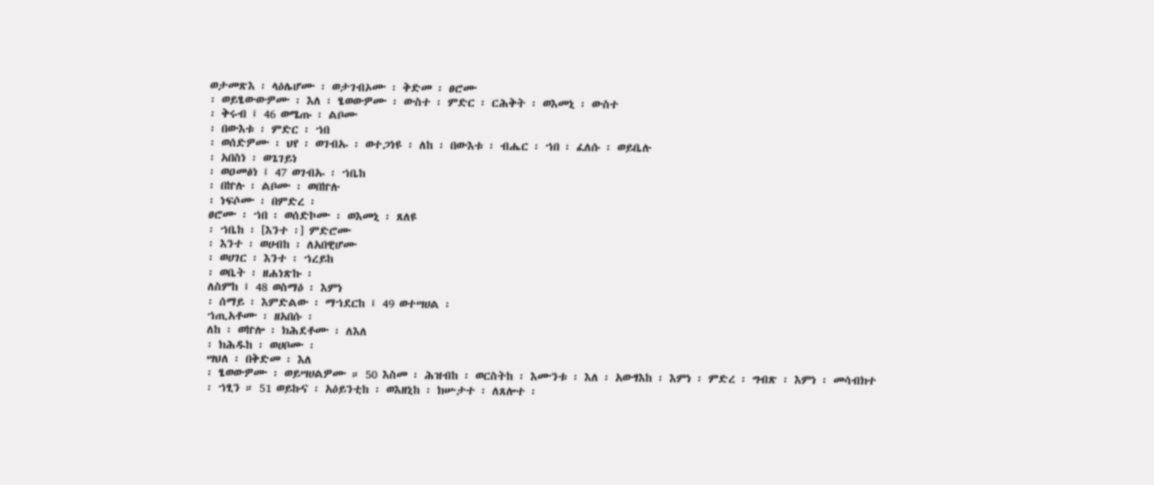ወታመጽእ ፡ ላዕሌሆሙ ፡ ወታገብኦሙ ፡ ቅድመ ፡ ፀሮሙ
፡ ወይፄውውዎሙ ፡ እለ ፡ ፄወውዎሙ ፡ ውስተ ፡ ምድር ፡ ርሕቅት ፡ ወእመኒ ፡ ውስተ
፡ ቅሩብ ፤ 46 ወሜጡ ፡ ልቦሙ
፡ በውእቱ ፡ ምድር ፡ ኀበ
፡ ወሰድዎሙ ፡ ህየ ፡ ወገብኡ ፡ ወተጋነዩ ፡ ለከ ፡ በውእቱ ፡ ብሔር ፡ ኀበ ፡ ፈለሱ ፡ ወይቤሉ
፡ አበስነ ፡ ወጌገይነ
፡ ወዐመፅነ ፤ 47 ወገብኡ ፡ ኀቤከ
፡ በኵሉ ፡ ልቦሙ ፡ ወበኵሉ
፡ ነፍሶሙ ፡ በምድረ ፡
ፀሮሙ ፡ ኀበ ፡ ወሰድኮሙ ፡ ወእመኒ ፡ ጸለዩ
፡ ኀቤከ ፡ [እንተ ፡] ምድሮሙ
፡ እንተ ፡ ወሀብከ ፡ ለአበዊሆሙ
፡ ወሀገር ፡ እንተ ፡ ኀረይከ
፡ ወቤት ፡ ዘሐነጽኩ ፡
ለስምከ ፤ 48 ወስማዕ ፡ እምነ
፡ ሰማይ ፡ እምድልው ፡ ማኀደርከ ፤ 49 ወተሣሀል ፡
ኀጢአቶሙ ፡ ዘአበሱ ፡
ለከ ፡ ወኵሎ ፡ ክሕደቶሙ ፡ ለእለ
፡ ክሕዱከ ፡ ወሀቦሙ ፡
ሣህለ ፡ በቅድመ ፡ እለ
፡ ፄወውዎሙ ፡ ወይሣሀልዎሙ ። 50 እስመ ፡ ሕዝብከ ፡ ወርስትከ ፡ እሙንቱ ፡ እለ ፡ አውፃእከ ፡ እምነ ፡ ምድረ ፡ ግብጽ ፡ እምነ ፡ መሳብክተ
፡ ኀፂን ። 51 ወይኩና ፡ አዕይንቲከ ፡ ወእዘኒከ ፡ ክሡታተ ፡ ለጸሎተ ፡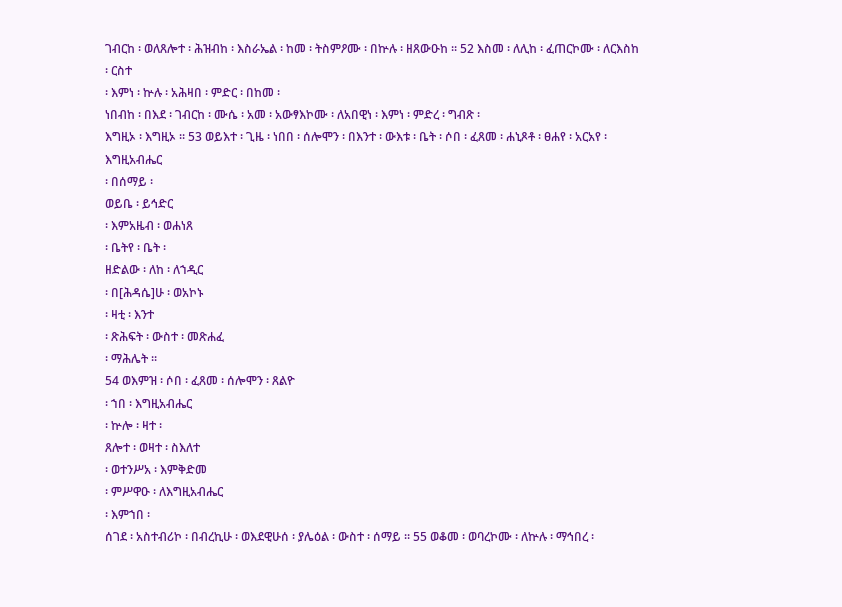ገብርከ ፡ ወለጸሎተ ፡ ሕዝብከ ፡ እስራኤል ፡ ከመ ፡ ትስምዖሙ ፡ በኵሉ ፡ ዘጸውዑከ ። 52 እስመ ፡ ለሊከ ፡ ፈጠርኮሙ ፡ ለርእስከ ፡ ርስተ
፡ እምነ ፡ ኵሉ ፡ አሕዛበ ፡ ምድር ፡ በከመ ፡
ነበብከ ፡ በእደ ፡ ገብርከ ፡ ሙሴ ፡ አመ ፡ አውፃእኮሙ ፡ ለአበዊነ ፡ እምነ ፡ ምድረ ፡ ግብጽ ፡
እግዚኦ ፡ እግዚኦ ። 53 ወይእተ ፡ ጊዜ ፡ ነበበ ፡ ሰሎሞን ፡ በእንተ ፡ ውእቱ ፡ ቤት ፡ ሶበ ፡ ፈጸመ ፡ ሐኒጾቶ ፡ ፀሐየ ፡ አርአየ ፡ እግዚአብሔር
፡ በሰማይ ፡
ወይቤ ፡ ይኅድር
፡ እምአዜብ ፡ ወሐነጸ
፡ ቤትየ ፡ ቤት ፡
ዘድልው ፡ ለከ ፡ ለኀዲር
፡ በ[ሕዳሴ]ሁ ፡ ወአኮኑ
፡ ዛቲ ፡ እንተ
፡ ጽሕፍት ፡ ውስተ ፡ መጽሐፈ
፡ ማሕሌት ።
54 ወእምዝ ፡ ሶበ ፡ ፈጸመ ፡ ሰሎሞን ፡ ጸልዮ
፡ ኀበ ፡ እግዚአብሔር
፡ ኵሎ ፡ ዛተ ፡
ጸሎተ ፡ ወዛተ ፡ ስእለተ
፡ ወተንሥአ ፡ እምቅድመ
፡ ምሥዋዑ ፡ ለእግዚአብሔር
፡ እምኀበ ፡
ሰገደ ፡ አስተብሪኮ ፡ በብረኪሁ ፡ ወእደዊሁሰ ፡ ያሌዕል ፡ ውስተ ፡ ሰማይ ። 55 ወቆመ ፡ ወባረኮሙ ፡ ለኵሉ ፡ ማኅበረ ፡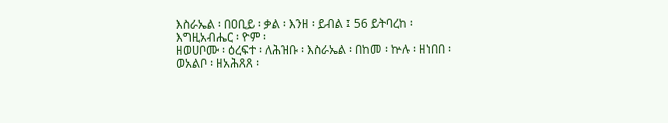እስራኤል ፡ በዐቢይ ፡ ቃል ፡ እንዘ ፡ ይብል ፤ 56 ይትባረከ ፡
እግዚአብሔር ፡ ዮም ፡
ዘወሀቦሙ ፡ ዕረፍተ ፡ ለሕዝቡ ፡ እስራኤል ፡ በከመ ፡ ኵሉ ፡ ዘነበበ ፡
ወአልቦ ፡ ዘአሕጸጸ ፡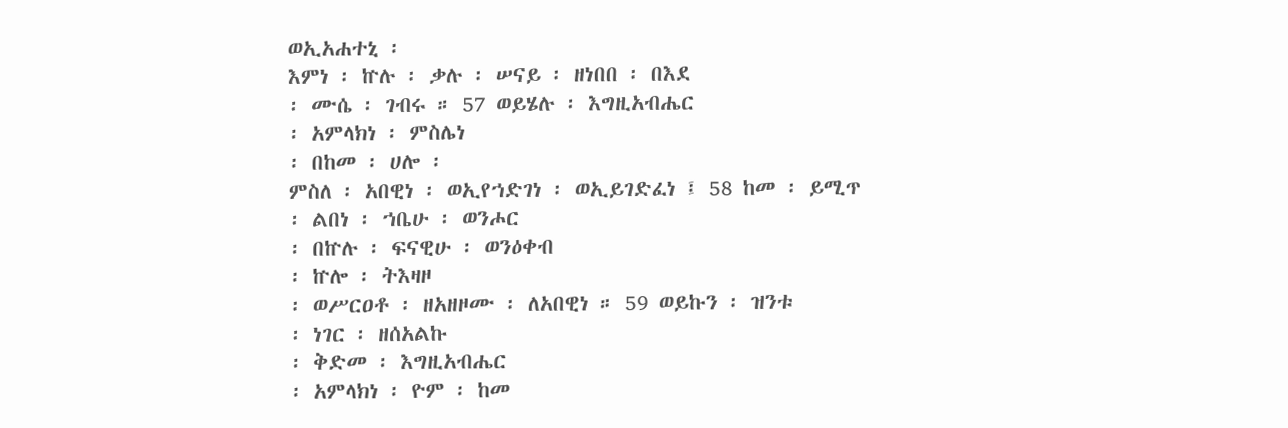ወኢአሐተኒ ፡
እምነ ፡ ኵሉ ፡ ቃሉ ፡ ሠናይ ፡ ዘነበበ ፡ በእደ
፡ ሙሴ ፡ ገብሩ ። 57 ወይሄሉ ፡ እግዚአብሔር
፡ አምላክነ ፡ ምስሌነ
፡ በከመ ፡ ሀሎ ፡
ምስለ ፡ አበዊነ ፡ ወኢየኀድገነ ፡ ወኢይገድፈነ ፤ 58 ከመ ፡ ይሚጥ
፡ ልበነ ፡ ኀቤሁ ፡ ወንሖር
፡ በኵሉ ፡ ፍናዊሁ ፡ ወንዕቀብ
፡ ኵሎ ፡ ትእዛዞ
፡ ወሥርዐቶ ፡ ዘአዘዞሙ ፡ ለአበዊነ ። 59 ወይኩን ፡ ዝንቱ
፡ ነገር ፡ ዘሰአልኩ
፡ ቅድመ ፡ እግዚአብሔር
፡ አምላክነ ፡ ዮም ፡ ከመ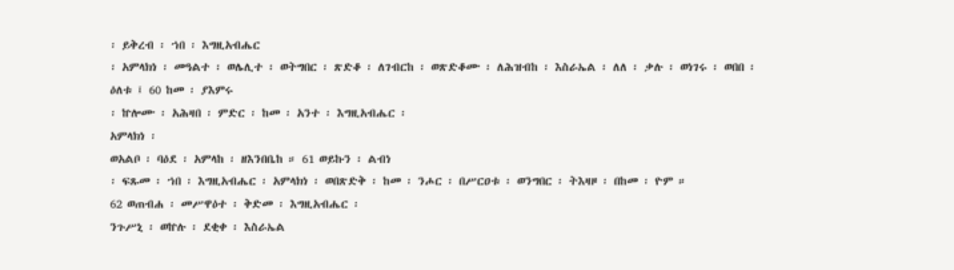፡ ይቅረብ ፡ ኀበ ፡ እግዚአብሔር
፡ አምላክነ ፡ መዓልተ ፡ ወሌሊተ ፡ ወትግበር ፡ ጽድቆ ፡ ለገብርከ ፡ ወጽድቆሙ ፡ ለሕዝብከ ፡ እስራኤል ፡ ለለ ፡ ቃሉ ፡ ወነገሩ ፡ ወበበ ፡ ዕለቱ ፤ 60 ከመ ፡ ያእምሩ
፡ ኵሎሙ ፡ አሕዛበ ፡ ምድር ፡ ከመ ፡ አንተ ፡ እግዚአብሔር ፡
አምላክነ ፡
ወአልቦ ፡ ባዕደ ፡ አምላከ ፡ ዘእንበቤከ ። 61 ወይኩን ፡ ልብነ
፡ ፍጹመ ፡ ኀበ ፡ እግዚአብሔር ፡ አምላክነ ፡ ወበጽድቅ ፡ ከመ ፡ ንሖር ፡ በሥርዐቱ ፡ ወንግበር ፡ ትእዛዞ ፡ በከመ ፡ ዮም ።
62 ወጠብሐ ፡ መሥዋዕተ ፡ ቅድመ ፡ እግዚአብሔር ፡
ንጉሥኒ ፡ ወኵሉ ፡ ደቂቀ ፡ እስራኤል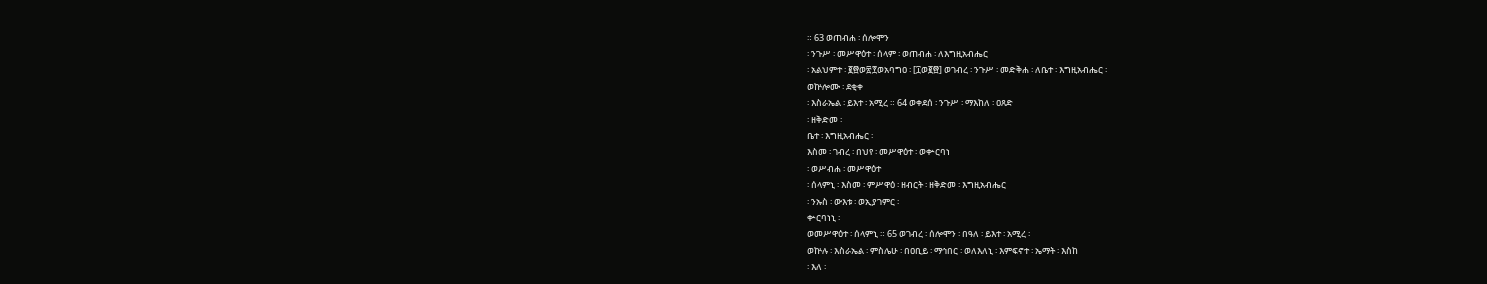። 63 ወጠብሐ ፡ ሰሎሞን
፡ ንጉሥ ፡ መሥዋዕተ ፡ ሰላም ፡ ወጠብሐ ፡ ለእግዚአብሔር
፡ አልህምተ ፡ ፪፼ወ፳፻ወአባግዐ ፡ [፲ወ፪፼] ወገብረ ፡ ንጉሥ ፡ መድቅሐ ፡ ለቤተ ፡ እግዚአብሔር ፡
ወኵሎሙ ፡ ደቂቀ
፡ እስራኤል ፡ ይእተ ፡ አሚረ ። 64 ወቀደሰ ፡ ንጉሥ ፡ ማእከለ ፡ ዐጸድ
፡ ዘቅድመ ፡
ቤተ ፡ እግዚአብሔር ፡
እስመ ፡ ገብረ ፡ በህየ ፡ መሥዋዕተ ፡ ወቍርባነ
፡ ወሥብሐ ፡ መሥዋዕተ
፡ ሰላምኒ ፡ እስመ ፡ ምሥዋዕ ፡ ዘብርት ፡ ዘቅድመ ፡ እግዚአብሔር
፡ ንኡስ ፡ ውእቱ ፡ ወኢያገምር ፡
ቍርባነኒ ፡
ወመሥዋዕተ ፡ ሰላምኒ ። 65 ወገብረ ፡ ሰሎሞን ፡ በዓለ ፡ ይእተ ፡ አሚረ ፡
ወኵሉ ፡ እስራኤል ፡ ምስሌሁ ፡ በዐቢይ ፡ ማኅበር ፡ ወለእለኒ ፡ እምፍኖተ ፡ ኤማት ፡ እስከ
፡ እለ ፡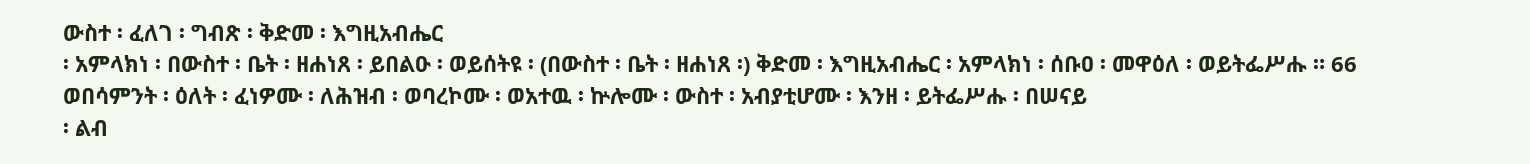ውስተ ፡ ፈለገ ፡ ግብጽ ፡ ቅድመ ፡ እግዚአብሔር
፡ አምላክነ ፡ በውስተ ፡ ቤት ፡ ዘሐነጸ ፡ ይበልዑ ፡ ወይሰትዩ ፡ (በውስተ ፡ ቤት ፡ ዘሐነጸ ፡) ቅድመ ፡ እግዚአብሔር ፡ አምላክነ ፡ ሰቡዐ ፡ መዋዕለ ፡ ወይትፌሥሑ ። 66 ወበሳምንት ፡ ዕለት ፡ ፈነዎሙ ፡ ለሕዝብ ፡ ወባረኮሙ ፡ ወአተዉ ፡ ኵሎሙ ፡ ውስተ ፡ አብያቲሆሙ ፡ እንዘ ፡ ይትፌሥሑ ፡ በሠናይ
፡ ልብ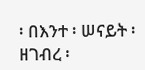፡ በእንተ ፡ ሠናይት ፡ ዘገብረ ፡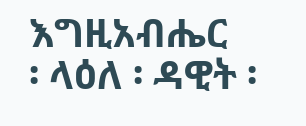እግዚአብሔር
፡ ላዕለ ፡ ዳዊት ፡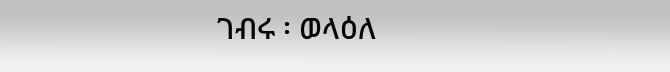ገብሩ ፡ ወላዕለ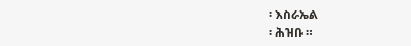፡ እስራኤል
፡ ሕዝቡ ።